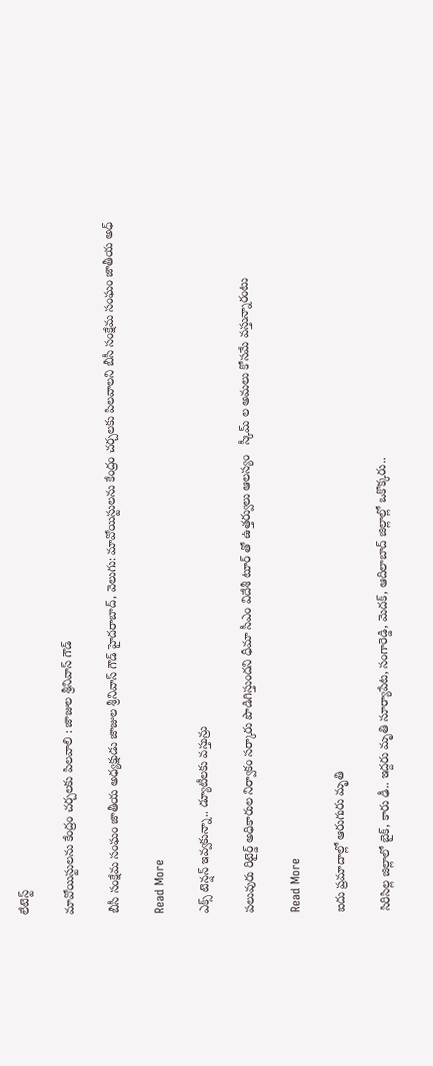లేటెస్ట్

మావోయిస్టులను కేంద్రం చర్చలకు పిలవాలి : జాజుల శ్రీనివాస్ గౌడ్

బీసీ సంక్షేమ సంఘం జాతీయ అధ్యక్షుడు జాజుల శ్రీనివాస్ గౌడ్ హైదరాబాద్, వెలుగు: మావోయిస్టులను కేంద్రం చర్చలకు పిలవాలని బీసీ సంక్షేమ సంఘం జాతీయ అధ్

Read More

ఎక్స్ టెన్షన్ ఇవ్వకున్నా.. డ్యూటీలకు వస్తున్రు

పలువురు రిటైర్డ్ అధికారుల నిర్వాకం సర్కారు పొడిగిస్తుందని ధీమా సీఎం విదేశీ టూర్ తో ఉత్తర్వులు ఆలస్యం   స్కీమ్ ల అమలు కోసమే వస్తున్నారంటు

Read More

ఐదు ప్రమాదాల్లో ఆరుగురు మృతి

సిరిసిల్ల జిల్లాలో బైక్‌‌, కారు ఢీ.. ఇద్దరు మృతి సూర్యాపేట, సంగారెడ్డి, మెదక్‌‌, ఆదిలాబాద్‌‌ జిల్లాల్లో ఒకొక్కరు..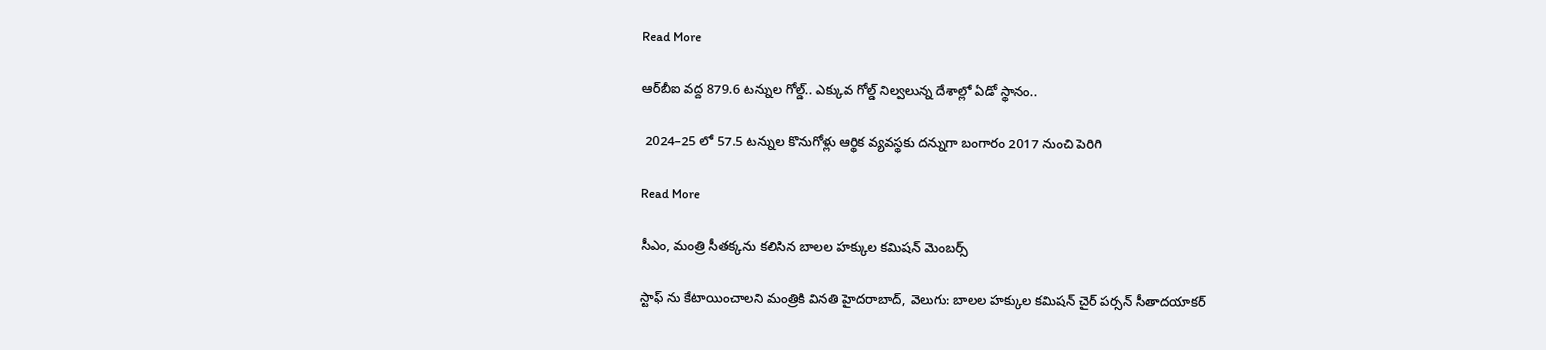Read More

ఆర్‌‌‌‌‌‌‌‌బీఐ వద్ద 879.6 టన్నుల గోల్డ్‌‌‌‌.. ఎక్కువ గోల్డ్ నిల్వలున్న దేశాల్లో ఏడో స్థానం..

 2024–25 లో 57.5 టన్నుల కొనుగోళ్లు ఆర్థిక వ్యవస్థకు దన్నుగా బంగారం 2017 నుంచి పెరిగి

Read More

సీఎం, మంత్రి సీతక్కను కలిసిన బాలల హక్కుల కమిషన్ మెంబర్స్

స్టాఫ్ ను కేటాయించాలని మంత్రికి వినతి హైదరాబాద్, వెలుగు: బాలల హక్కుల కమిషన్ చైర్ పర్సన్ సీతాదయాకర్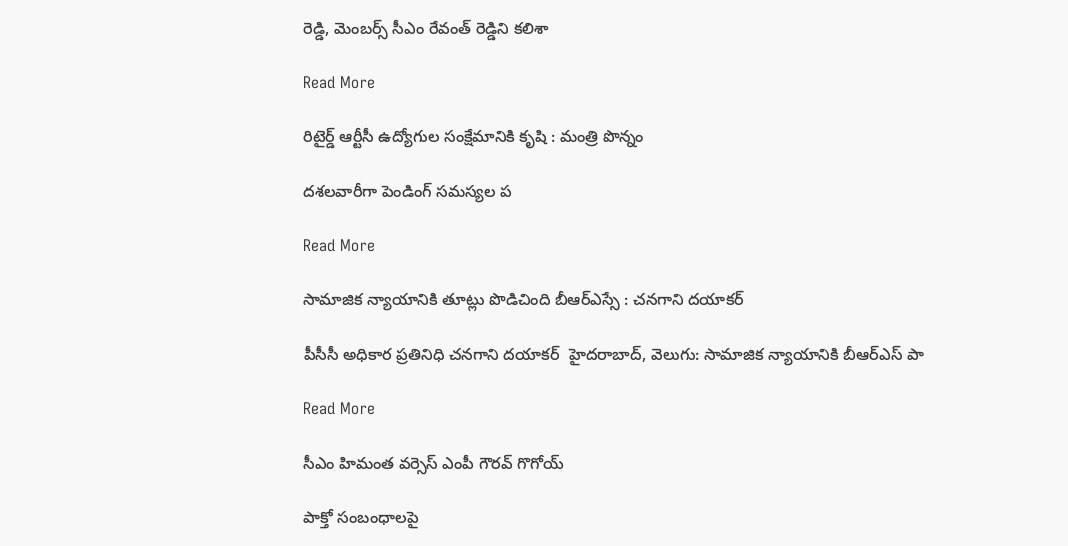రెడ్డి, మెంబర్స్ సీఎం రేవంత్ రెడ్డిని కలిశా

Read More

రిటైర్డ్ ఆర్టీసీ ఉద్యోగుల సంక్షేమానికి కృషి : మంత్రి పొన్నం

ద‌‌‌‌‌‌‌‌శ‌‌‌‌ల‌‌‌‌వారీగా పెండింగ్ సమస్యల ప‌‌‌‌

Read More

సామాజిక న్యాయానికి తూట్లు పొడిచింది బీఆర్‌‌‌‌‌‌‌‌ఎస్సే : చనగాని దయాకర్

పీసీసీ అధికార ప్రతినిధి చనగాని దయాకర్  హైదరాబాద్, వెలుగు: సామాజిక న్యాయానికి బీఆర్‌‌‌‌‌‌‌‌ఎస్ పా

Read More

సీఎం హిమంత వర్సెస్ ఎంపీ గౌరవ్ గొగోయ్

పాక్తో సంబంధాలపై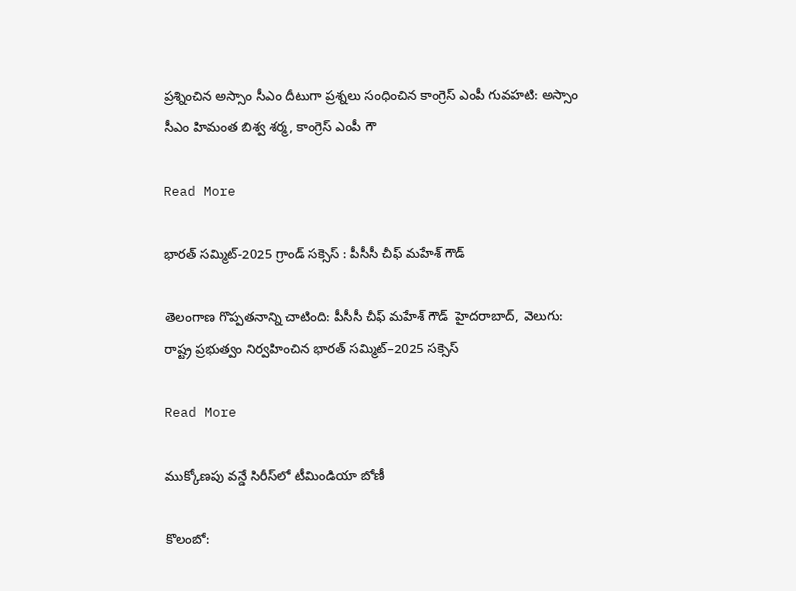ప్రశ్నించిన అస్సాం సీఎం దీటుగా ప్రశ్నలు సంధించిన కాంగ్రెస్ ఎంపీ గువహటి: అస్సాం సీఎం హిమంత బిశ్వ శర్మ, కాంగ్రెస్ ఎంపీ గౌ

Read More

భారత్ సమ్మిట్-2025 గ్రాండ్ సక్సెస్ : పీసీసీ చీఫ్ మహేశ్ గౌడ్

తెలంగాణ గొప్పతనాన్ని చాటింది: పీసీసీ చీఫ్ మహేశ్ గౌడ్  హైదరాబాద్, వెలుగు: రాష్ట్ర ప్రభుత్వం నిర్వహించిన భారత్ సమ్మిట్–2025 సక్సెస్

Read More

ముక్కోణపు వన్డే సిరీస్‌‌‌‌‌‌‌‌‌‌‌‌‌‌‌‌లో టీమిండియా బోణీ

కొలంబో: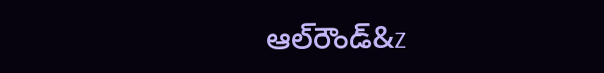ఆల్‌‌‌‌‌‌‌‌‌‌‌‌‌‌‌‌రౌండ్‌‌‌‌‌‌&z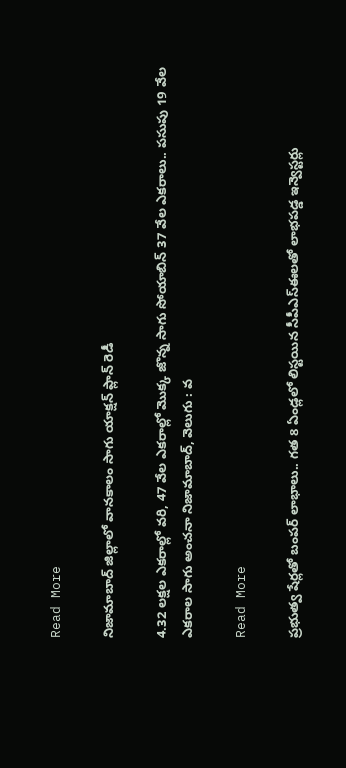Read More

నిజామాబాద్ జిల్లాలో వానకాలం సాగు యాక్షన్ ప్లాన్ రెడీ

4.32 లక్షల ఎకరాల్లో వరి, 47 వేల ఎకరాల్లో మొక్క జొన్న సాగు సోయాబిన్ 37 వేల ఎకరాలు.. పసుపు 19 వేల ఎకరాల సాగు అంచనా నిజామాబాద్, వెలుగు : వ

Read More

ప్రభుత్వ షేర్లతో బంపర్ లాభాలు.. గత 8 ఏండ్లలో లిస్టయిన సీపీఎస్‌‌‌‌ఈలతో లాభపడ్డ ఇన్వెస్టర్లు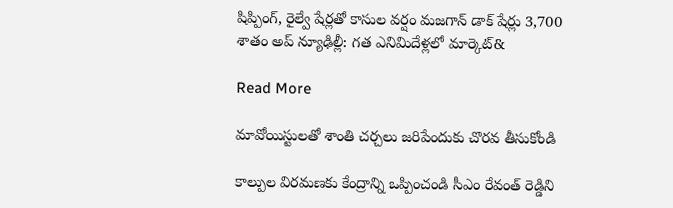షిప్పింగ్, రైల్వే షేర్లతో కాసుల వర్షం మజగాన్ డాక్ షేర్లు 3,700 శాతం అప్‌‌‌‌ న్యూఢిల్లీ: గత ఎనిమిదేళ్లలో మార్కెట్‌&

Read More

మావోయిస్టులతో శాంతి చర్చలు జరిపేందుకు చొరవ తీసుకోండి

కాల్పుల విరమణకు కేంద్రాన్ని ఒప్పించండి సీఎం రేవంత్ రెడ్డిని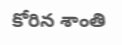కోరిన శాంతి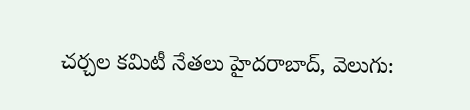చర్చల కమిటీ నేతలు హైదరాబాద్, వెలుగు: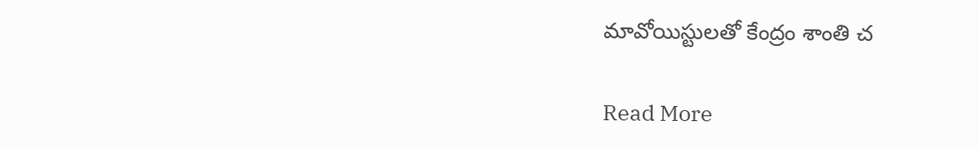మావోయిస్టులతో కేంద్రం శాంతి చ

Read More